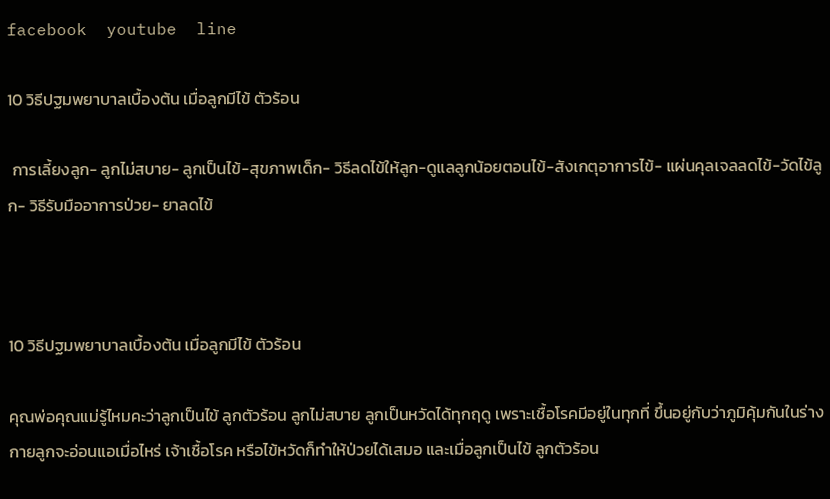facebook  youtube  line

10 วิธีปฐมพยาบาลเบื้องต้น เมื่อลูกมีไข้ ตัวร้อน

 การเลี้ยงลูก- ลูกไม่สบาย- ลูกเป็นไข้-สุขภาพเด็ก- วิธีลดไข้ให้ลูก-ดูแลลูกน้อยตอนไข้-สังเกตุอาการไข้- แผ่นคุลเจลลดไข้-วัดไข้ลูก- วิธีรับมืออาการป่วย- ยาลดไข้



10 วิธีปฐมพยาบาลเบื้องต้น เมื่อลูกมีไข้ ตัวร้อน

คุณพ่อคุณแม่รู้ไหมคะว่าลูกเป็นไข้ ลูกตัวร้อน ลูกไม่สบาย ลูกเป็นหวัดได้ทุกฤดู เพราะเชื้อโรคมีอยู่ในทุกที่ ขึ้นอยู่กับว่าภูมิคุ้มกันในร่างกายลูกจะอ่อนแอเมื่อไหร่ เจ้าเชื้อโรค หรือไข้หวัดก็ทำให้ป่วยได้เสมอ และเมื่อลูกเป็นไข้ ลูกตัวร้อน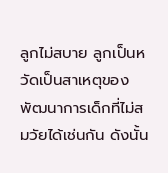ลูกไม่สบาย ลูกเป็นหวัดเป็นสาเหตุของพัฒนาการเด็กที่ไม่สมวัยได้เช่นกัน ดังนั้น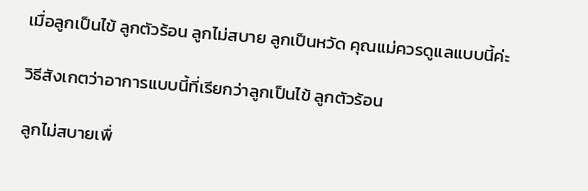เมื่อลูกเป็นไข้ ลูกตัวร้อน ลูกไม่สบาย ลูกเป็นหวัด คุณแม่ควรดูแลแบบนี้ค่ะ

วิธีสังเกตว่าอาการแบบนี้ที่เรียกว่าลูกเป็นไข้ ลูกตัวร้อน

ลูกไม่สบายเพื่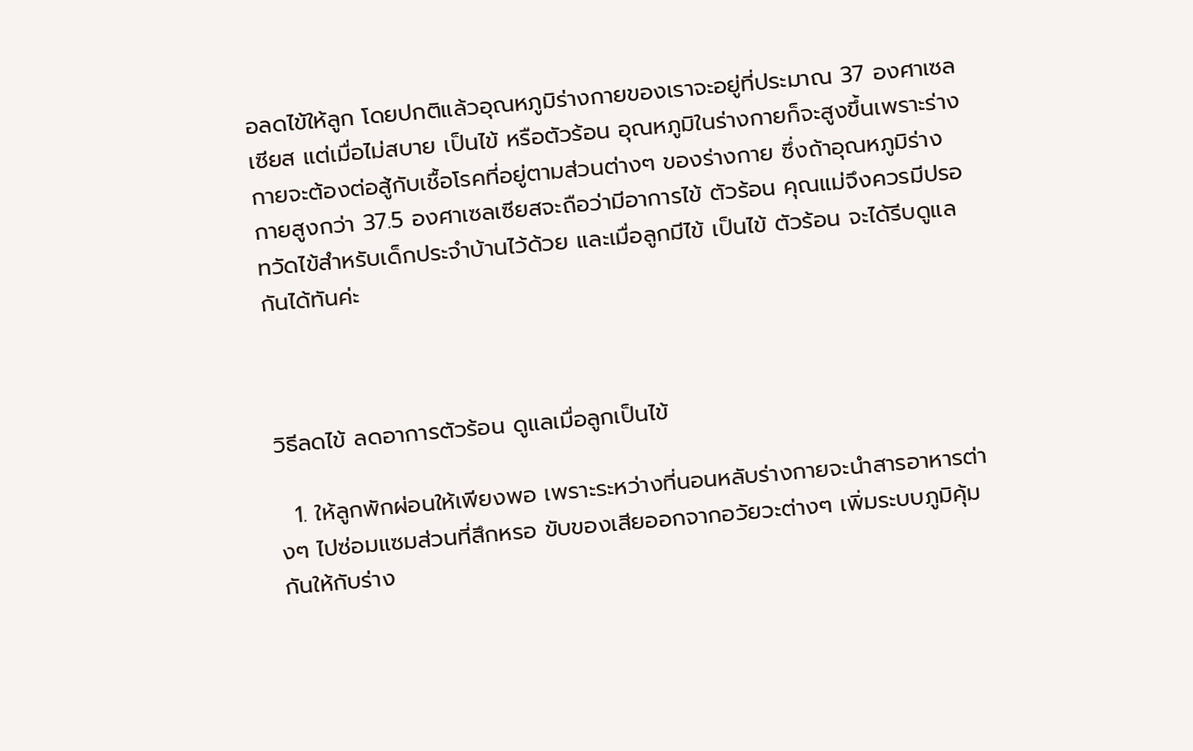อลดไข้ให้ลูก โดยปกติแล้วอุณหภูมิร่างกายของเราจะอยู่ที่ประมาณ 37 องศาเซลเซียส แต่เมื่อไม่สบาย เป็นไข้ หรือตัวร้อน อุณหภูมิในร่างกายก็จะสูงขึ้นเพราะร่างกายจะต้องต่อสู้กับเชื้อโรคที่อยู่ตามส่วนต่างๆ ของร่างกาย ซึ่งถ้าอุณหภูมิร่างกายสูงกว่า 37.5 องศาเซลเซียสจะถือว่ามีอาการไข้ ตัวร้อน คุณแม่จึงควรมีปรอทวัดไข้สำหรับเด็กประจำบ้านไว้ด้วย และเมื่อลูกมีไข้ เป็นไข้ ตัวร้อน จะได้รีบดูแลกันได้ทันค่ะ



วิธีลดไข้ ลดอาการตัวร้อน ดูแลเมื่อลูกเป็นไข้

  1. ให้ลูกพักผ่อนให้เพียงพอ เพราะระหว่างที่นอนหลับร่างกายจะนำสารอาหารต่างๆ ไปซ่อมแซมส่วนที่สึกหรอ ขับของเสียออกจากอวัยวะต่างๆ เพิ่มระบบภูมิคุ้มกันให้กับร่าง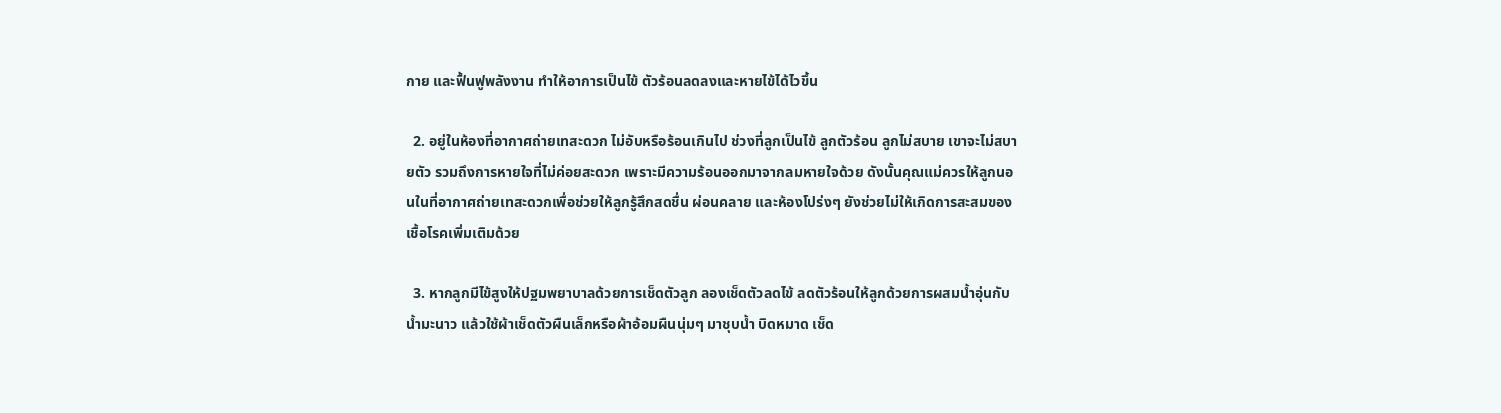กาย และฟื้นฟูพลังงาน ทำให้อาการเป็นไข้ ตัวร้อนลดลงและหายไข้ได้ไวขึ้น

  2. อยู่ในห้องที่อากาศถ่ายเทสะดวก ไม่อับหรือร้อนเกินไป ช่วงที่ลูกเป็นไข้ ลูกตัวร้อน ลูกไม่สบาย เขาจะไม่สบายตัว รวมถึงการหายใจที่ไม่ค่อยสะดวก เพราะมีความร้อนออกมาจากลมหายใจด้วย ดังนั้นคุณแม่ควรให้ลูกนอนในที่อากาศถ่ายเทสะดวกเพื่อช่วยให้ลูกรู้สึกสดชื่น ผ่อนคลาย และห้องโปร่งๆ ยังช่วยไม่ให้เกิดการสะสมของเชื้อโรคเพิ่มเติมด้วย

  3. หากลูกมีไข้สูงให้ปฐมพยาบาลด้วยการเช็ดตัวลูก ลองเช็ดตัวลดไข้ ลดตัวร้อนให้ลูกด้วยการผสมน้ำอุ่นกับน้ำมะนาว แล้วใช้ผ้าเช็ดตัวผืนเล็กหรือผ้าอ้อมผืนนุ่มๆ มาชุบน้ำ บิดหมาด เช็ด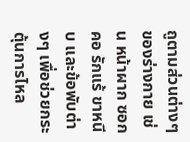ถูตามส่วนต่างๆ ของร่างกาย เช่น หน้าผาก ซอกคอ รักแร้ ขาหนีบ และข้อพับต่างๆ เพื่อช่วยกระตุ้นการไหล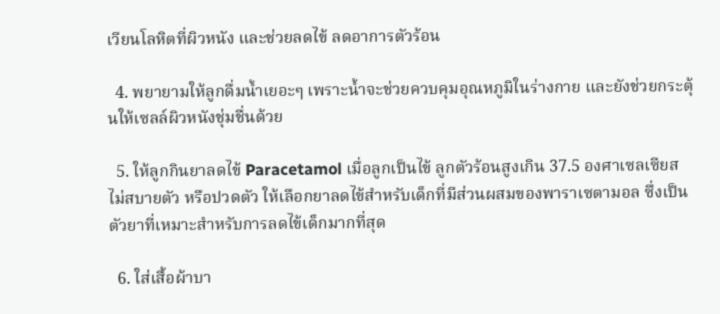เวียนโลหิตที่ผิวหนัง และช่วยลดไข้ ลดอาการตัวร้อน

  4. พยายามให้ลูกดื่มน้ำเยอะๆ เพราะน้ำจะช่วยควบคุมอุณหภูมิในร่างกาย และยังช่วยกระตุ้นให้เซลล์ผิวหนังชุ่มชื่นด้วย

  5. ให้ลูกกินยาลดไข้ Paracetamol เมื่อลูกเป็นไข้ ลูกตัวร้อนสูงเกิน 37.5 องศาเซลเซียส ไม่สบายตัว หรือปวดตัว ให้เลือกยาลดไข้สำหรับเด็กที่มีส่วนผสมของพาราเซตามอล ซึ่งเป็นตัวยาที่เหมาะสำหรับการลดไข้เด็กมากที่สุด

  6. ใส่เสื้อผ้าบา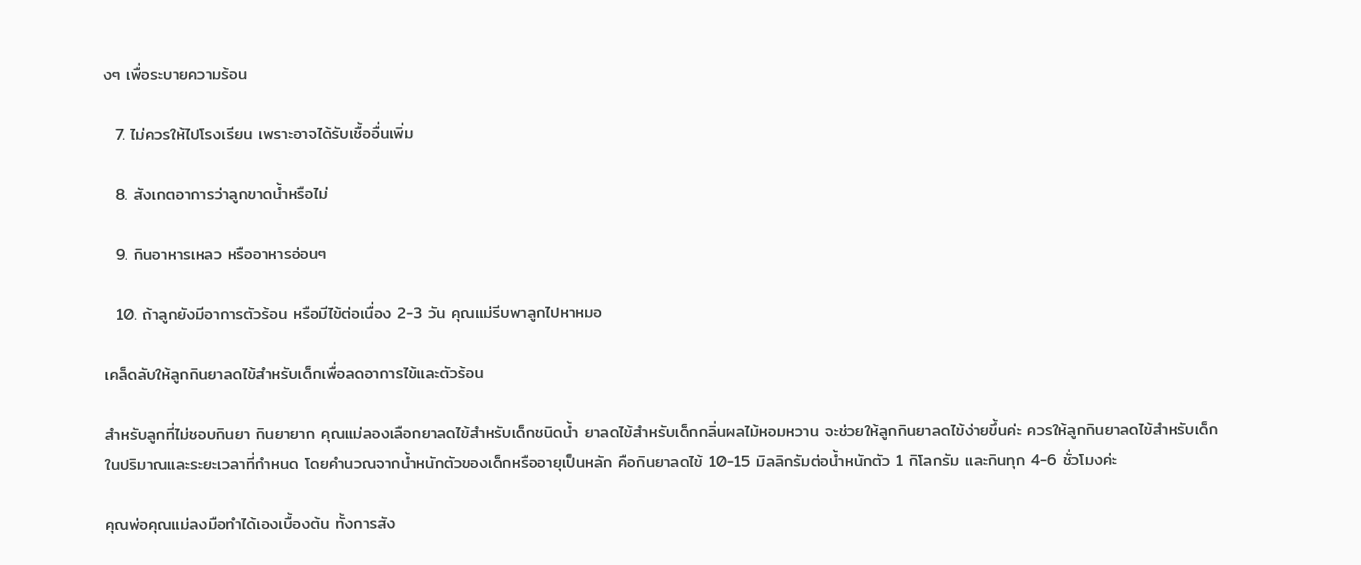งๆ เพื่อระบายความร้อน

  7. ไม่ควรให้ไปโรงเรียน เพราะอาจได้รับเชื้ออื่นเพิ่ม

  8. สังเกตอาการว่าลูกขาดน้ำหรือไม่

  9. กินอาหารเหลว หรืออาหารอ่อนๆ

  10. ถ้าลูกยังมีอาการตัวร้อน หรือมีไข้ต่อเนื่อง 2-3 วัน คุณแม่รีบพาลูกไปหาหมอ

เคล็ดลับให้ลูกกินยาลดไข้สำหรับเด็กเพื่อลดอาการไข้และตัวร้อน

สำหรับลูกที่ไม่ชอบกินยา กินยายาก คุณแม่ลองเลือกยาลดไข้สำหรับเด็กชนิดน้ำ ยาลดไข้สำหรับเด็กกลิ่นผลไม้หอมหวาน จะช่วยให้ลูกกินยาลดไข้ง่ายขึ้นค่ะ ควรให้ลูกกินยาลดไข้สำหรับเด็กในปริมาณและระยะเวลาที่กำหนด โดยคำนวณจากน้ำหนักตัวของเด็กหรืออายุเป็นหลัก คือกินยาลดไข้ 10-15 มิลลิกรัมต่อน้ำหนักตัว 1 กิโลกรัม และกินทุก 4-6 ชั่วโมงค่ะ

คุณพ่อคุณแม่ลงมือทำได้เองเบื้องต้น ทั้งการสัง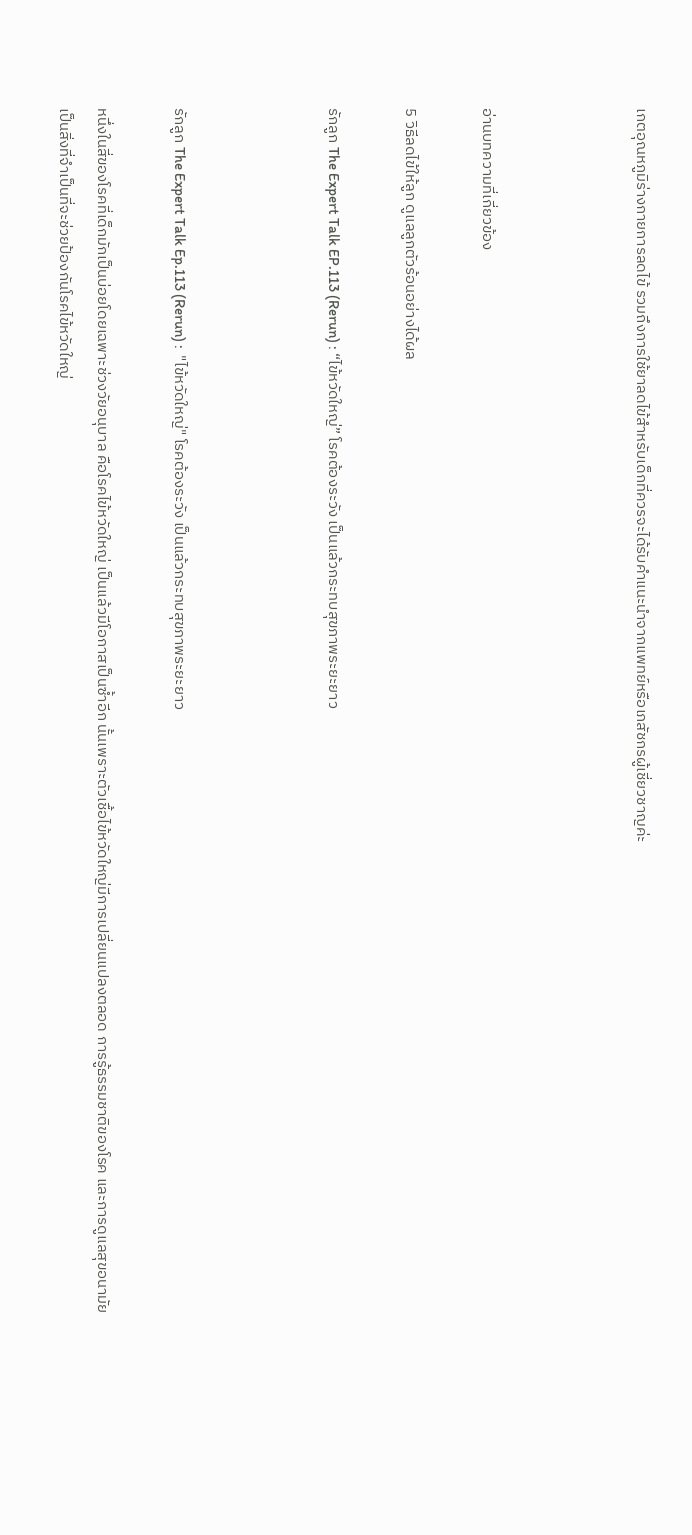เกตอุณหภูมิร่างกายการลดไข้ รวมถึงการใช้ยาลดไข้สำหรับเด็กที่ควรจะได้รับคำแนะนำจากแพทย์หรือเภสัชกรผู้เชี่ยวชาญค่ะ



อ่านบทความที่เกี่ยวข้อง

5 วิธีลดไข้ให้ลูก ดูแลลูกตัวร้อนอย่างได้ผล

รักลูก The Expert Talk EP.113 (Rerun) : “ไข้หวัดใหญ่” โรคต้องระวัง เป็นแล้วกระทบสุขภาพระยะยาว



รักลูก The Expert Talk Ep.113 (Rerun) :  "ไข้หวัดใหญ่" โรคต้องระวัง เป็นแล้วกระทบสุขภาพระยะยาว

หนึ่งในสี่ของโรคที่เด็กมักเป็นบ่อยโดยเฉพาะช่วงวัยอนุบาล คือโรคไข้หวัดใหญ่ เป็นแล้วมีโอกาสเป็นซ้ำอีก นั้นเพราะตัวเชื้อไข้หวัดใหญ่มีการเปลี่ยนแปลงตลอด การรู้ธรรมชาติของโรค และการดูแลสุขอนามัยเป็นสิ่งที่จำเป็นที่จะช่วยป้องกันโรคไข้หวัดใหญ่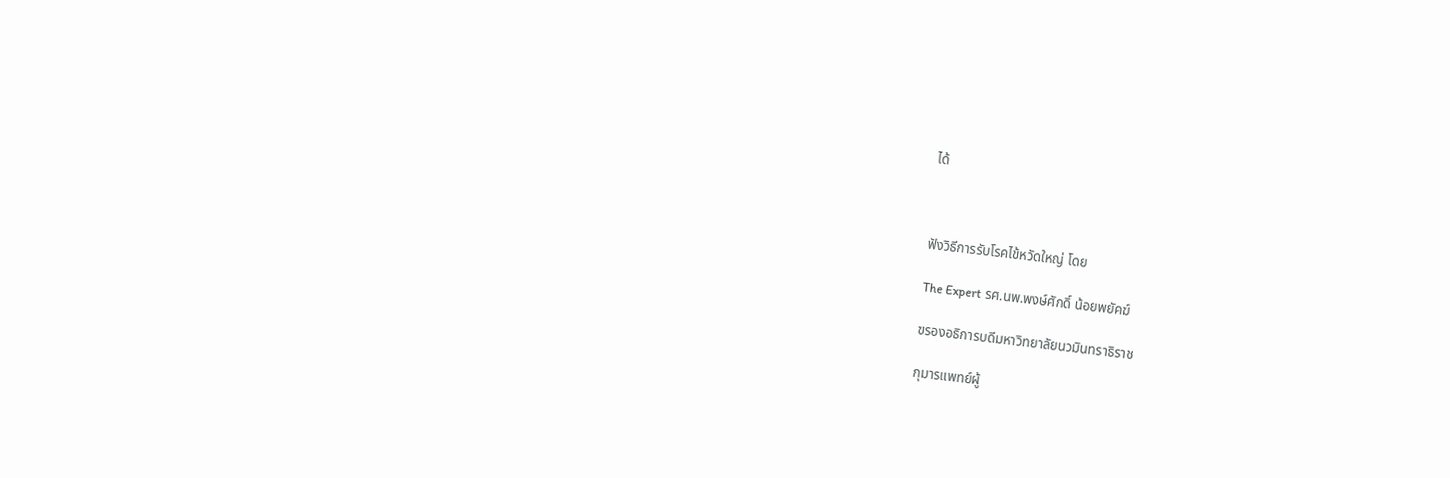ได้



ฟังวิธีการรับโรคไข้หวัดใหญ่ โดย

The Expert รศ.นพ.พงษ์ศักดิ์ น้อยพยัคฆ์

ฃรองอธิการบดีมหาวิทยาลัยนวมินทราธิราช

กุมารแพทย์ผู้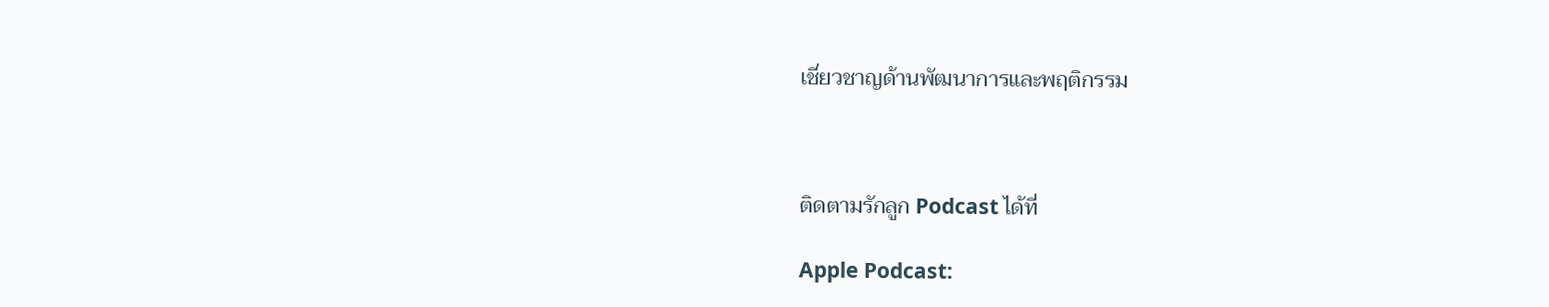เชี่ยวชาญด้านพัฒนาการและพฤติกรรม



ติดตามรักลูก Podcast ได้ที่

Apple Podcast: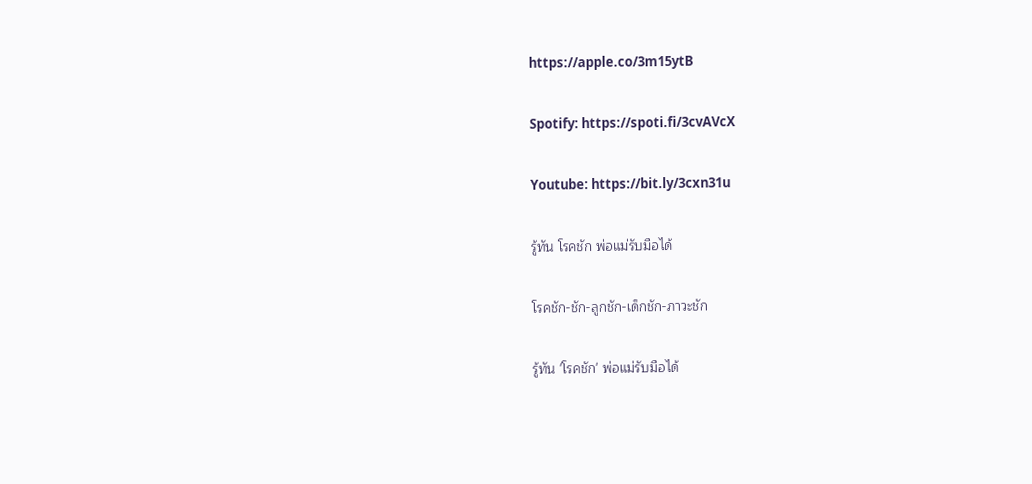https://apple.co/3m15ytB

Spotify: https://spoti.fi/3cvAVcX

Youtube: https://bit.ly/3cxn31u

รู้ทัน โรคชัก พ่อแม่รับมือได้

โรคชัก-ชัก-ลูกชัก-เด็กชัก-ภาวะชัก

รู้ทัน 'โรคชัก' พ่อแม่รับมือได้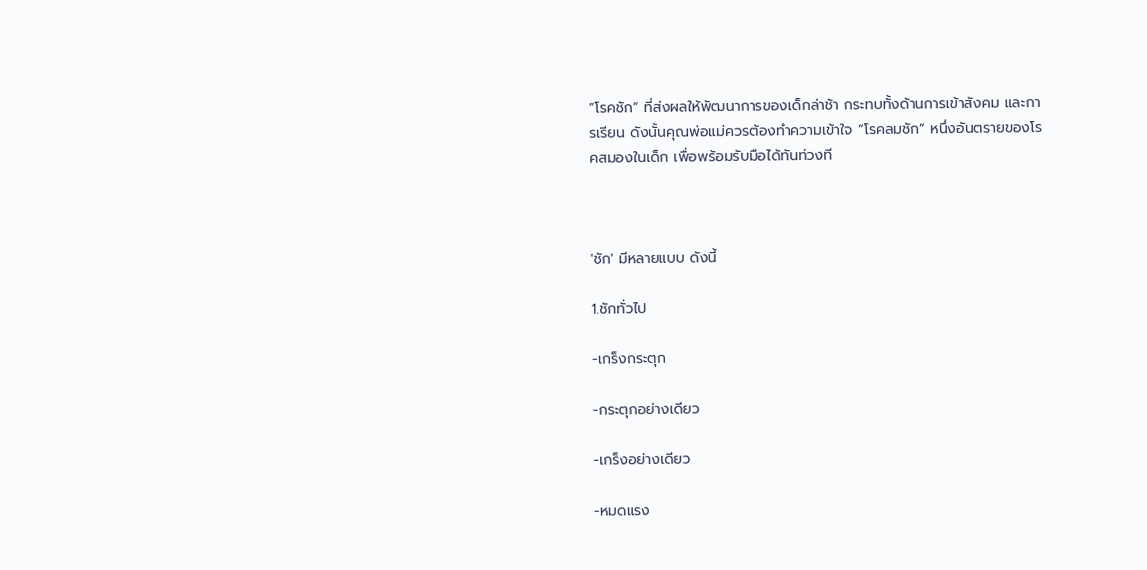“โรคชัก” ที่ส่งผลให้พัฒนาการของเด็กล่าช้า กระทบทั้งด้านการเข้าสังคม และการเรียน ดังนั้นคุณพ่อแม่ควรต้องทำความเข้าใจ “โรคลมชัก” หนึ่งอันตรายของโรคสมองในเด็ก เพื่อพร้อมรับมือได้ทันท่วงที



'ชัก' มีหลายแบบ ดังนี้

1.ชักทั่วไป

-เกร็งกระตุก

-กระตุกอย่างเดียว

-เกร็งอย่างเดียว

-หมดแรง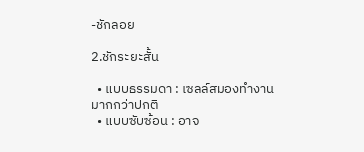-ชักลอย

2.ชักระยะสั้น

  • แบบธรรมดา : เซลล์สมองทำงานมากกว่าปกติ
  • แบบซับซ้อน : อาจ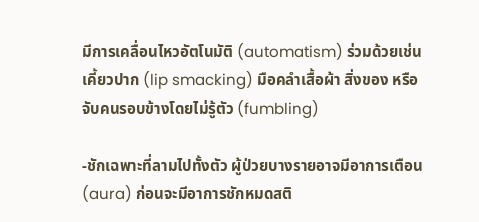มีการเคลื่อนไหวอัตโนมัติ (automatism) ร่วมด้วยเช่น เคี้ยวปาก (lip smacking) มือคลำเสื้อผ้า สิ่งของ หรือจับคนรอบข้างโดยไม่รู้ตัว (fumbling)

-ชักเฉพาะที่ลามไปทั้งตัว ผู้ป่วยบางรายอาจมีอาการเตือน (aura) ก่อนจะมีอาการชักหมดสติ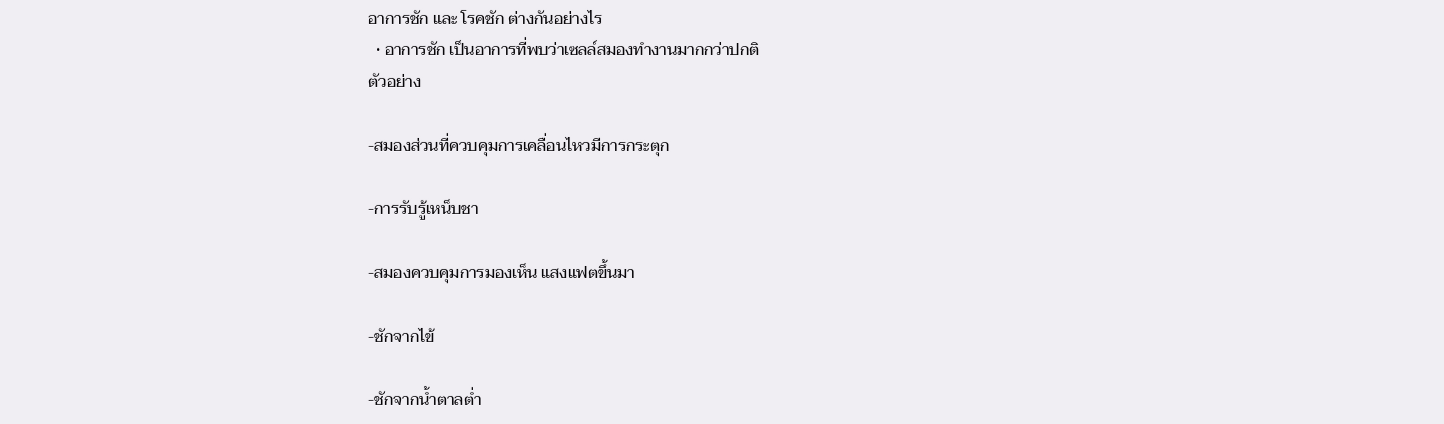อาการชัก และ โรคชัก ต่างกันอย่างไร
  • อาการชัก เป็นอาการที่พบว่าเซลล์สมองทำงานมากกว่าปกติ
ตัวอย่าง

-สมองส่วนที่ควบคุมการเคลื่อนไหวมีการกระตุก

-การรับรู้เหน็บชา

-สมองควบคุมการมองเห็น แสงแฟตขึ้นมา

-ชักจากไข้

-ชักจากน้ำตาลต่ำ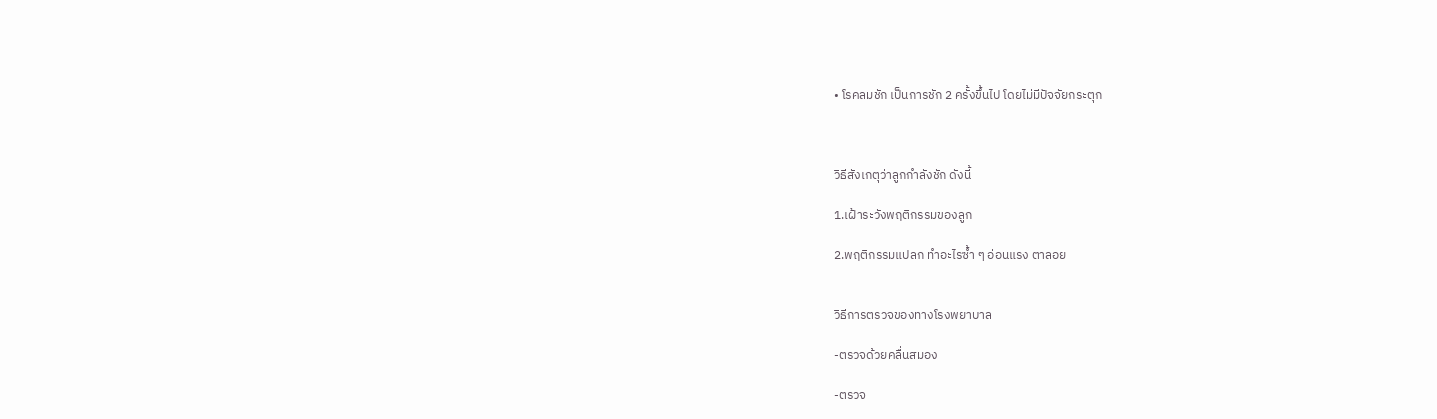• โรคลมชัก เป็นการชัก 2 ครั้งขึ้นไป โดยไม่มีปัจจัยกระตุก



วิธีสังเกตุว่าลูกกำลังชัก ดังนี้

1.เฝ้าระวังพฤติกรรมของลูก

2.พฤติกรรมแปลก ทำอะไรซ้ำ ๆ อ่อนแรง ตาลอย


วิธีการตรวจของทางโรงพยาบาล

-ตรวจด้วยคลื่นสมอง

-ตรวจ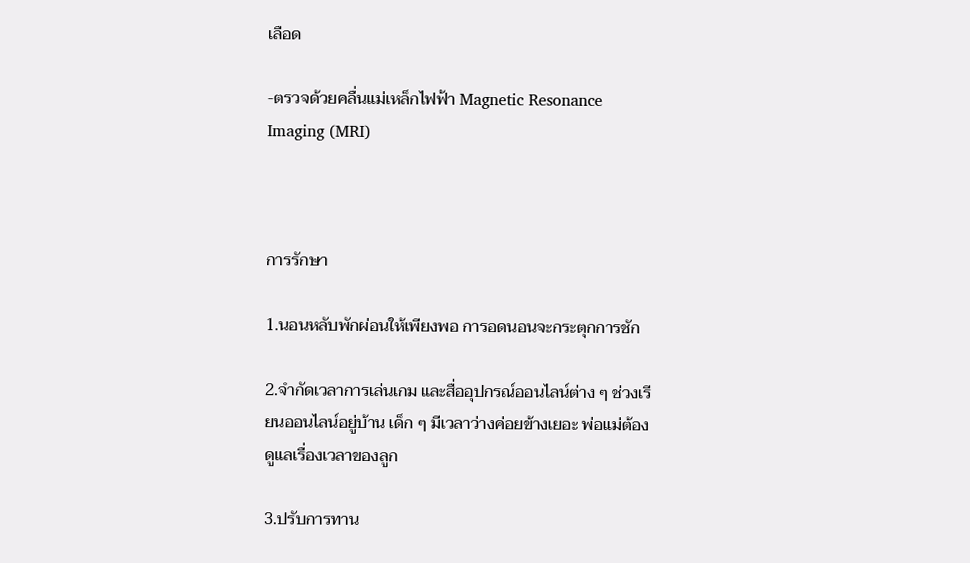เลือด

-ตรวจด้วยคลื่นแม่เหล็กไฟฟ้า Magnetic Resonance Imaging (MRI)



การรักษา

1.นอนหลับพักผ่อนให้เพียงพอ การอดนอนจะกระตุกการชัก

2.จำกัดเวลาการเล่นเกม และสื่ออุปกรณ์ออนไลน์ต่าง ๆ ช่วงเรียนออนไลน์อยู่บ้าน เด็ก ๆ มีเวลาว่างค่อยข้างเยอะ พ่อแม่ต้องดูแลเรื่องเวลาของลูก

3.ปรับการทาน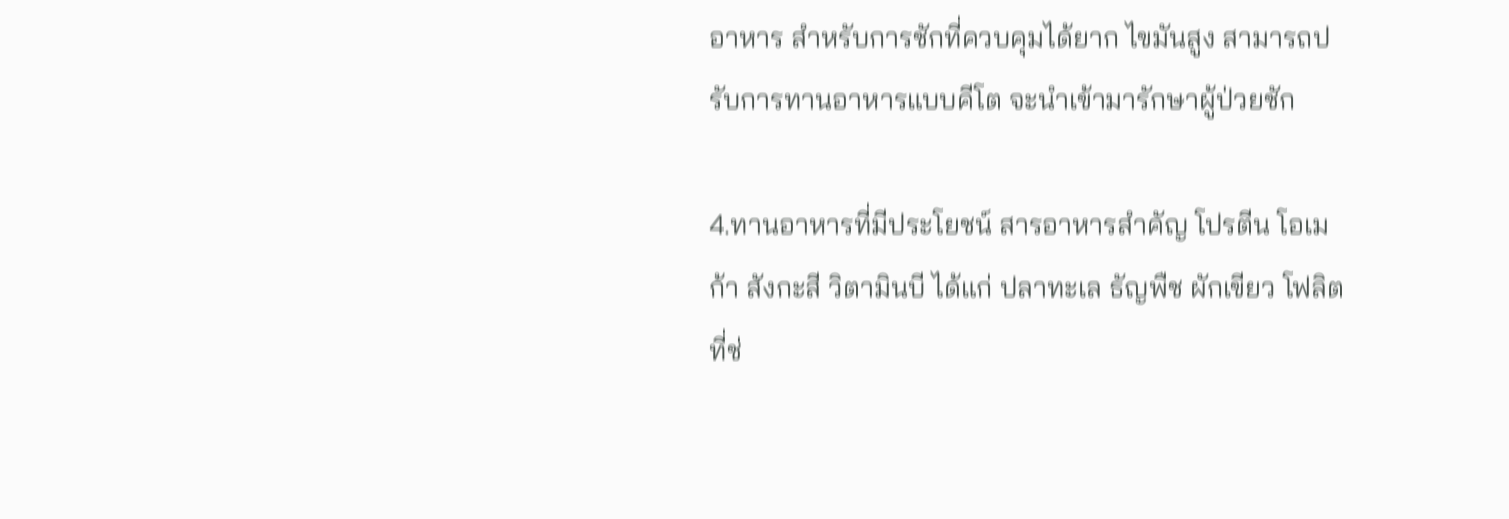อาหาร สำหรับการชักที่ควบคุมได้ยาก ไขมันสูง สามารถปรับการทานอาหารแบบคีโต จะนำเข้ามารักษาผู้ป่วยชัก

4.ทานอาหารที่มีประโยชน์ สารอาหารสำคัญ โปรตีน โอเมก้า สังกะสี วิตามินบี ได้แก่ ปลาทะเล ธัญพืช ผักเขียว โฟลิตที่ช่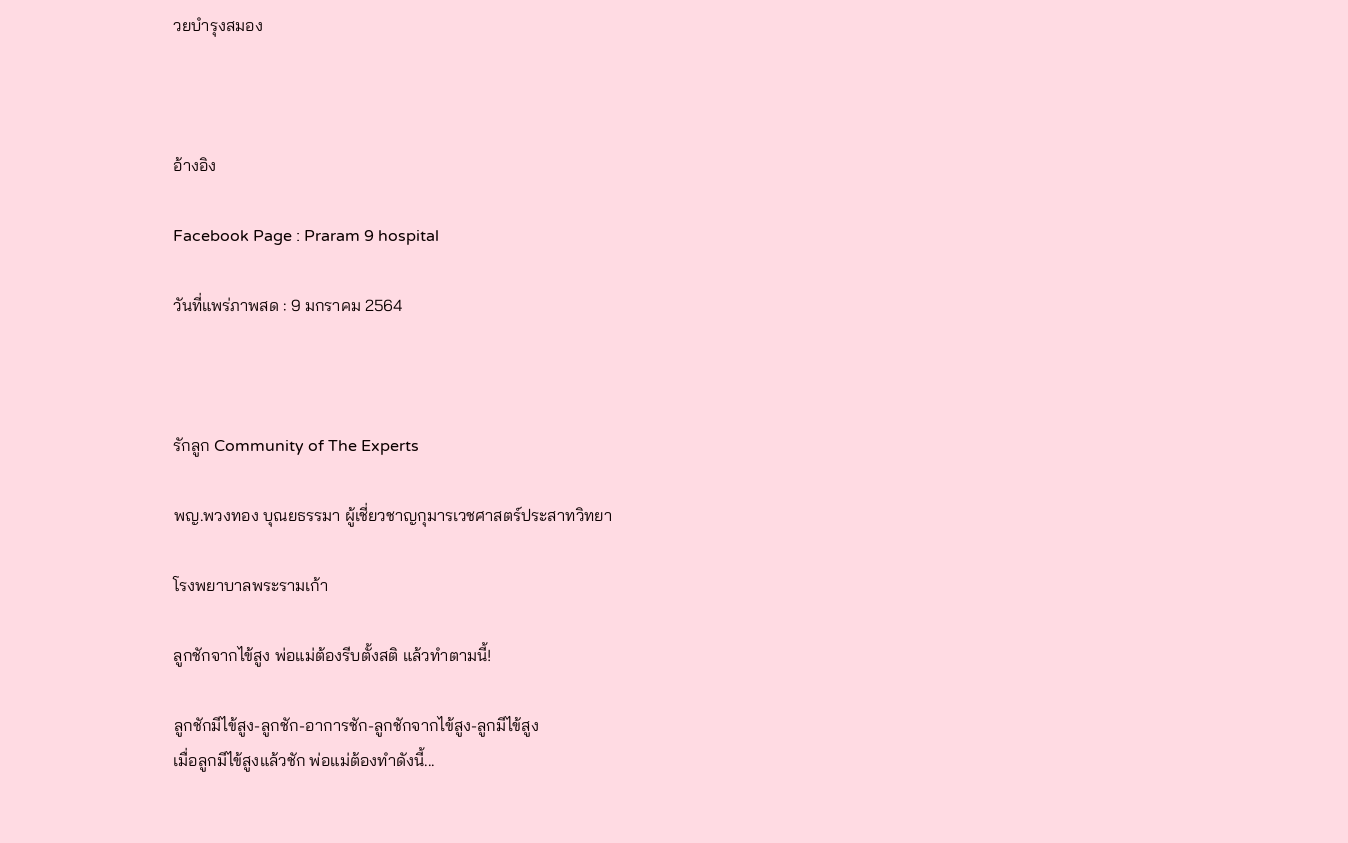วยบำรุงสมอง



อ้างอิง

Facebook Page : Praram 9 hospital

วันที่แพร่ภาพสด : 9 มกราคม 2564



รักลูก Community of The Experts

พญ.พวงทอง บุณยธรรมา ผู้เชี่ยวชาญกุมารเวชศาสตร์ประสาทวิทยา

โรงพยาบาลพระรามเก้า

ลูกชักจากไข้สูง พ่อแม่ต้องรีบตั้งสติ แล้วทำตามนี้!

ลูกชักมีไข้สูง-ลูกชัก-อาการชัก-ลูกชักจากไข้สูง-ลูกมีไข้สูง
เมื่อลูกมีไข้สูงแล้วชัก พ่อแม่ต้องทำดังนี้...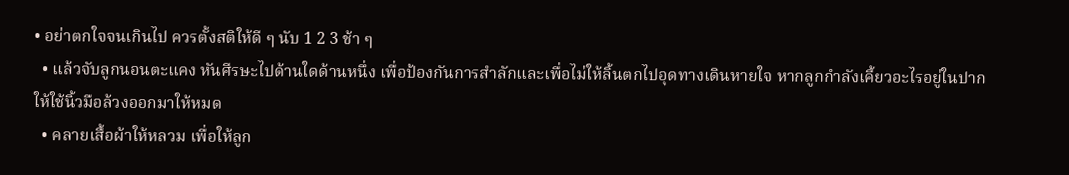• อย่าตกใจจนเกินไป ควรตั้งสติให้ดี ๆ นับ 1 2 3 ช้า ๆ
  • แล้วจับลูกนอนตะแคง หันศีรษะไปด้านใดด้านหนึ่ง เพื่อป้องกันการสำลักและเพื่อไม่ให้ลิ้นตกไปอุดทางเดินหายใจ หากลูกกำลังเคี้ยวอะไรอยู่ในปากให้ใช้นิ้วมือล้วงออกมาให้หมด
  • คลายเสื้อผ้าให้หลวม เพื่อให้ลูก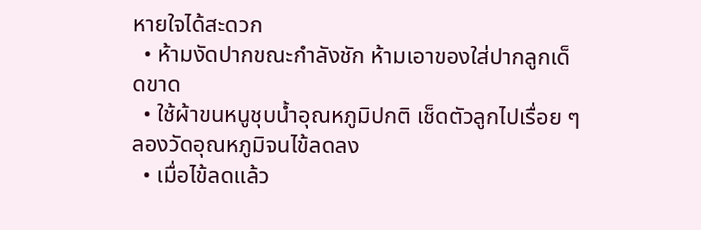หายใจได้สะดวก
  • ห้ามงัดปากขณะกำลังชัก ห้ามเอาของใส่ปากลูกเด็ดขาด
  • ใช้ผ้าขนหนูชุบน้ำอุณหภูมิปกติ เช็ดตัวลูกไปเรื่อย ๆ ลองวัดอุณหภูมิจนไข้ลดลง
  • เมื่อไข้ลดแล้ว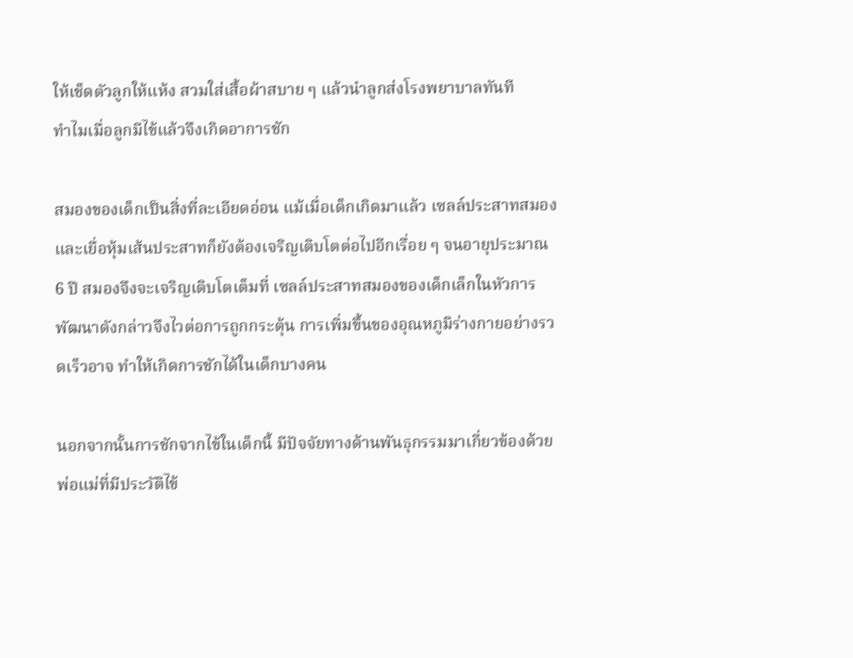ให้เช็ดตัวลูกให้แห้ง สวมใส่เสื้อผ้าสบาย ๆ แล้วนำลูกส่งโรงพยาบาลทันที
ทำไมเมื่อลูกมีไข้แล้วจึงเกิดอาการชัก

สมองของเด็กเป็นสิ่งที่ละเอียดอ่อน แม้เมื่อเด็กเกิดมาแล้ว เซลล์ประสาทสมอง และเยื่อหุ้มเส้นประสาทก็ยังต้องเจริญเติบโตต่อไปอีกเรื่อย ๆ จนอายุประมาณ 6 ปี สมองจึงจะเจริญเติบโตเต็มที่ เซลล์ประสาทสมองของเด็กเล็กในหัวการพัฒนาดังกล่าวจึงไวต่อการถูกกระตุ้น การเพิ่มขึ้นของอุณหภูมิร่างกายอย่างรวดเร็วอาจ ทำให้เกิดการชักได้ในเด็กบางคน

นอกจากนั้นการชักจากไข้ในเด็กนี้ มีปัจจัยทางด้านพันธุกรรมมาเกี่ยวข้องด้วย พ่อแม่ที่มีประวัติไข้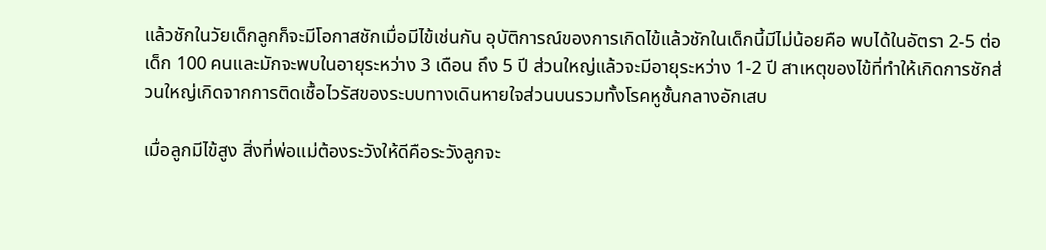แล้วชักในวัยเด็กลูกก็จะมีโอกาสชักเมื่อมีไข้เช่นกัน อุบัติการณ์ของการเกิดไข้แล้วชักในเด็กนี้มีไม่น้อยคือ พบได้ในอัตรา 2-5 ต่อเด็ก 100 คนและมักจะพบในอายุระหว่าง 3 เดือน ถึง 5 ปี ส่วนใหญ่แล้วจะมีอายุระหว่าง 1-2 ปี สาเหตุของไข้ที่ทำให้เกิดการชักส่วนใหญ่เกิดจากการติดเชื้อไวรัสของระบบทางเดินหายใจส่วนบนรวมทั้งโรคหูชั้นกลางอักเสบ

เมื่อลูกมีไข้สูง สิ่งที่พ่อแม่ต้องระวังให้ดีคือระวังลูกจะ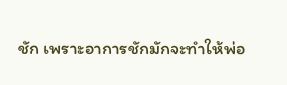ชัก เพราะอาการชักมักจะทำให้พ่อ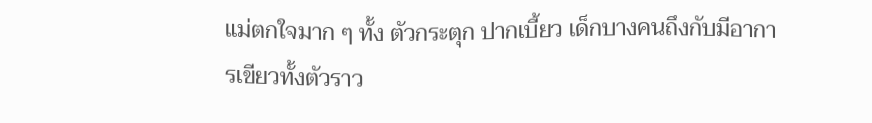แม่ตกใจมาก ๆ ทั้ง ตัวกระตุก ปากเบี้ยว เด็กบางคนถึงกับมีอาการเขียวทั้งตัวราว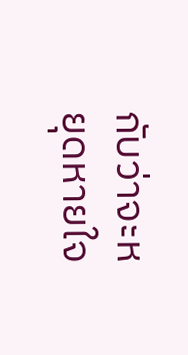กับว่าจะหยุดหายใจ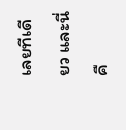เลยทีเดียว และนี่คื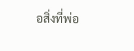อสิ่งที่พ่อ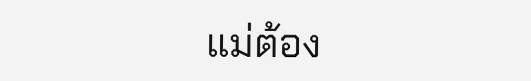แม่ต้อง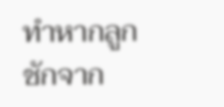ทำหากลูกชักจาก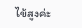ไข้สูงค่ะ